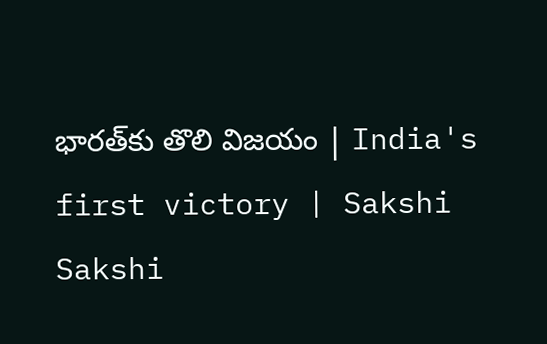భారత్‌కు తొలి విజయం | India's first victory | Sakshi
Sakshi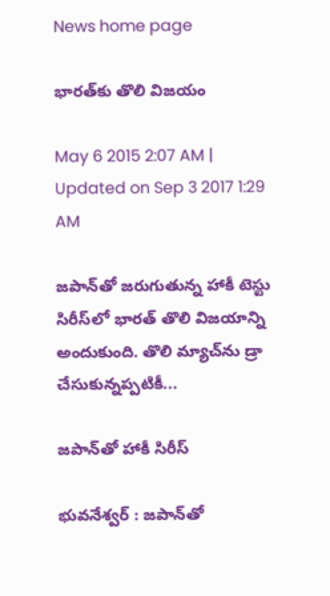News home page

భారత్‌కు తొలి విజయం

May 6 2015 2:07 AM | Updated on Sep 3 2017 1:29 AM

జపాన్‌తో జరుగుతున్న హాకీ టెస్టు సిరీస్‌లో భారత్ తొలి విజయాన్ని అందుకుంది. తొలి మ్యాచ్‌ను డ్రా చేసుకున్నప్పటికీ...

జపాన్‌తో హాకీ సిరీస్

భువనేశ్వర్ : జపాన్‌తో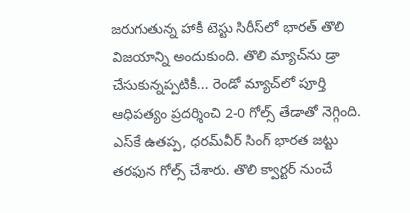జరుగుతున్న హాకీ టెస్టు సిరీస్‌లో భారత్ తొలి విజయాన్ని అందుకుంది. తొలి మ్యాచ్‌ను డ్రా చేసుకున్నప్పటికీ... రెండో మ్యాచ్‌లో పూర్తి ఆధిపత్యం ప్రదర్శించి 2-0 గోల్స్ తేడాతో నెగ్గింది. ఎస్‌కే ఉతప్ప, ధరమ్‌వీర్ సింగ్ భారత జట్టు తరఫున గోల్స్ చేశారు. తొలి క్వార్టర్ నుంచే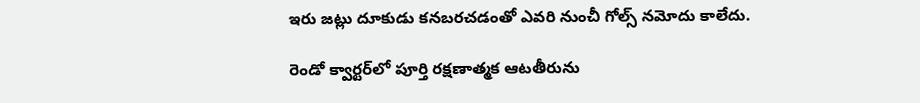ఇరు జట్లు దూకుడు కనబరచడంతో ఎవరి నుంచీ గోల్స్ నమోదు కాలేదు.

రెండో క్వార్టర్‌లో పూర్తి రక్షణాత్మక ఆటతీరును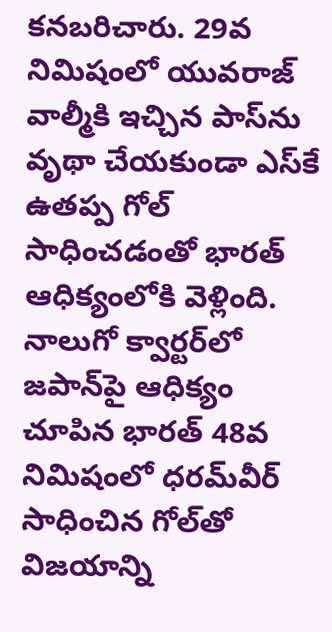కనబరిచారు. 29వ నిమిషంలో యువరాజ్ వాల్మీకి ఇచ్చిన పాస్‌ను వృథా చేయకుండా ఎస్‌కే ఉతప్ప గోల్ సాధించడంతో భారత్ ఆధిక్యంలోకి వెళ్లింది. నాలుగో క్వార్టర్‌లో జపాన్‌పై ఆధిక్యం చూపిన భారత్ 48వ నిమిషంలో ధరమ్‌వీర్ సాధించిన గోల్‌తో విజయాన్ని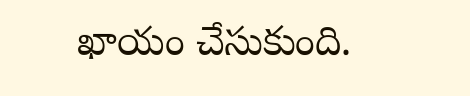ఖాయం చేసుకుంది.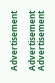Advertisement

Advertisement
Advertisement